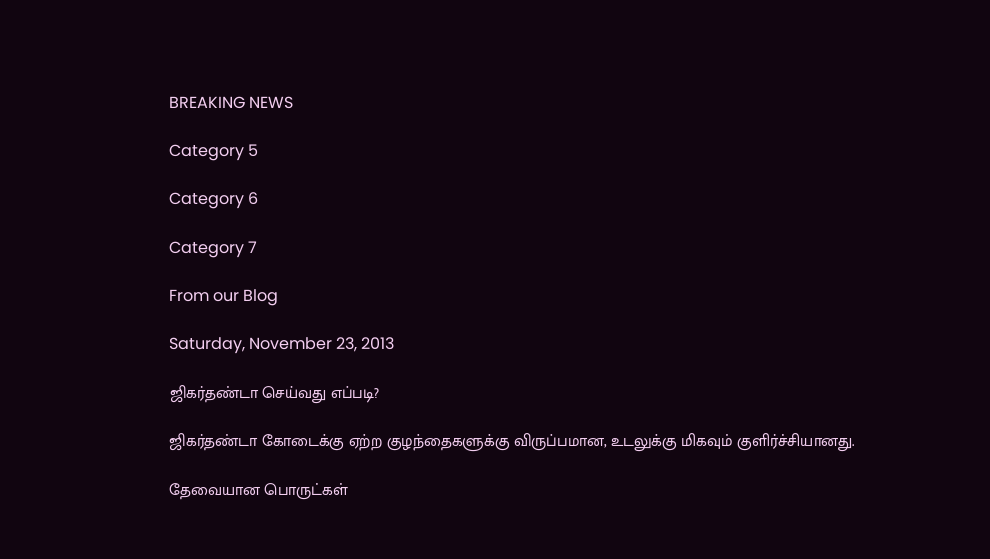BREAKING NEWS

Category 5

Category 6

Category 7

From our Blog

Saturday, November 23, 2013

ஜிகர்தண்டா செய்வது எப்படி?

ஜிகர்தண்டா கோடைக்கு ஏற்ற குழந்தைகளுக்கு விருப்பமான, உடலுக்கு மிகவும் குளிர்ச்சியானது.

தேவையான பொருட்கள்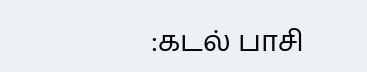:கடல் பாசி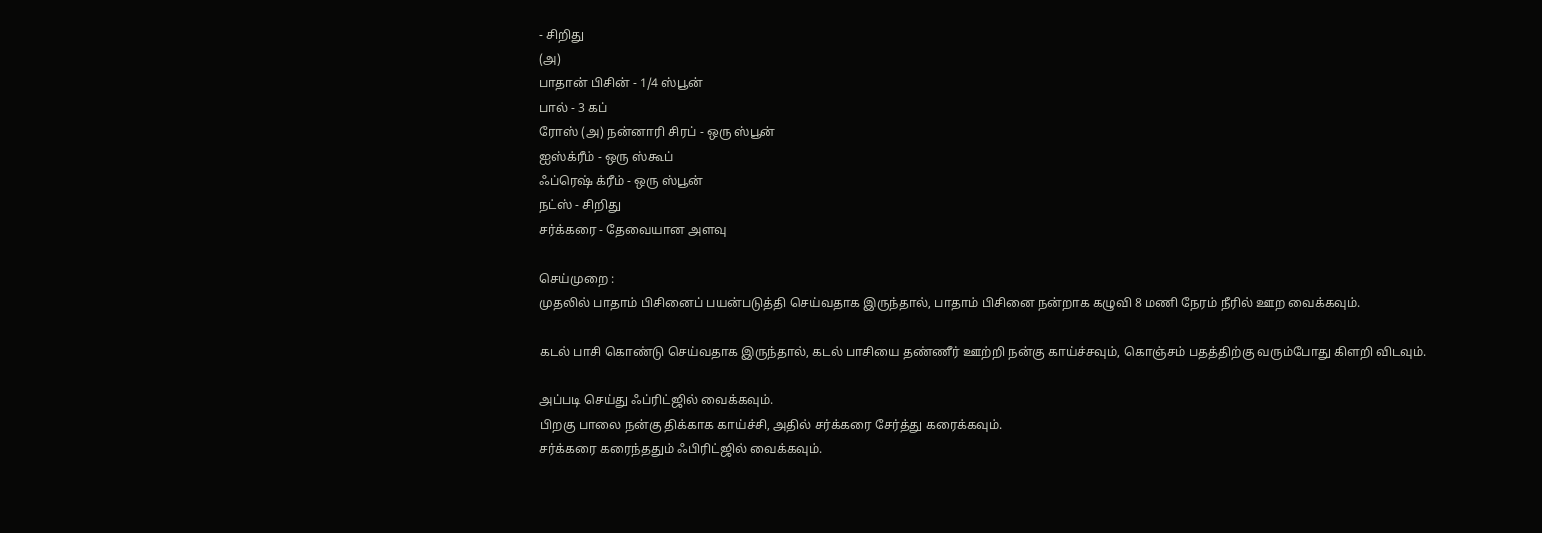- சிறிது
(அ)
பாதான் பிசின் - 1/4 ஸ்பூன்
பால் - 3 கப்
ரோஸ் (அ) நன்னாரி சிரப் - ஒரு ஸ்பூன்
ஐஸ்க்ரீம் - ஒரு ஸ்கூப்
ஃப்ரெஷ் க்ரீம் - ஒரு ஸ்பூன்
நட்ஸ் - சிறிது
சர்க்கரை - தேவையான அளவு

செய்முறை :
முதலில் பாதாம் பிசினைப் பயன்படுத்தி செய்வதாக இருந்தால், பாதாம் பிசினை நன்றாக கழுவி 8 மணி நேரம் நீரில் ஊற வைக்கவும்.

கடல் பாசி கொண்டு செய்வதாக இருந்தால், கடல் பாசியை தண்ணீர் ஊற்றி நன்கு காய்ச்சவும், கொஞ்சம் பதத்திற்கு வரும்போது கிளறி விடவும்.

அப்படி செய்து ஃப்ரிட்ஜில் வைக்கவும்.
பிறகு பாலை நன்கு திக்காக காய்ச்சி, அதில் சர்க்கரை சேர்த்து கரைக்கவும்.
சர்க்கரை கரைந்ததும் ஃபிரிட்ஜில் வைக்கவும்.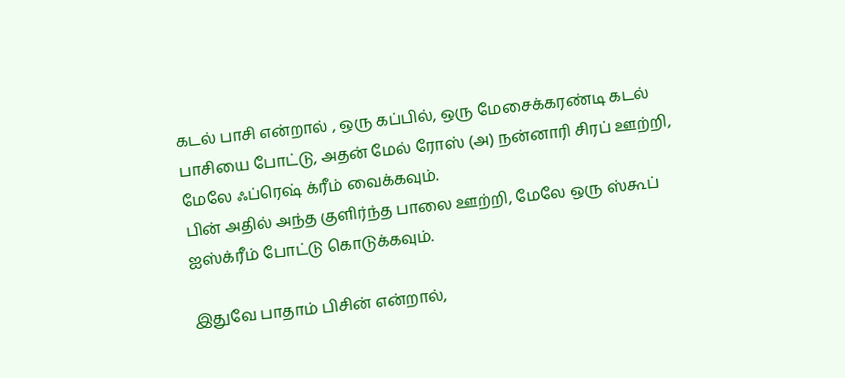கடல் பாசி என்றால் , ஒரு கப்பில், ஒரு மேசைக்கரண்டி கடல் பாசியை போட்டு, அதன் மேல் ரோஸ் (அ) நன்னாரி சிரப் ஊற்றி, மேலே ஃப்ரெஷ் க்ரீம் வைக்கவும்.
பின் அதில் அந்த குளிர்ந்த பாலை ஊற்றி, மேலே ஒரு ஸ்கூப் ஐஸ்க்ரீம் போட்டு கொடுக்கவும்.

இதுவே பாதாம் பிசின் என்றால்,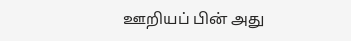ஊறியப் பின் அது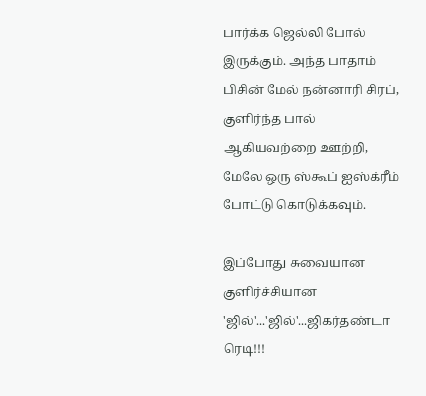பார்க்க ஜெல்லி போல் இருக்கும். அந்த பாதாம் பிசின் மேல் நன்னாரி சிரப், குளிர்ந்த பால் ஆகியவற்றை ஊற்றி, மேலே ஒரு ஸ்கூப் ஐஸ்க்ரீம் போட்டு கொடுக்கவும்.

இப்போது சுவையான குளிர்ச்சியான 'ஜில்'...'ஜில்'...ஜிகர்தண்டா ரெடி!!!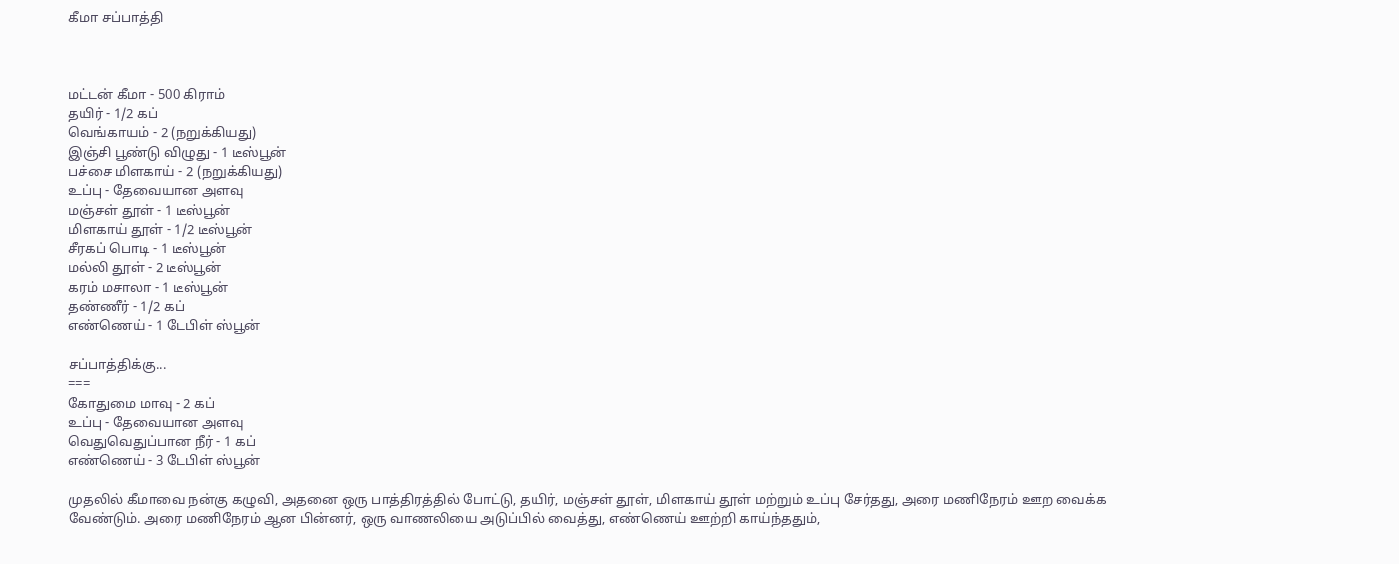கீமா சப்பாத்தி



மட்டன் கீமா - 500 கிராம்
தயிர் - 1/2 கப்
வெங்காயம் - 2 (நறுக்கியது)
இஞ்சி பூண்டு விழுது - 1 டீஸ்பூன்
பச்சை மிளகாய் - 2 (நறுக்கியது)
உப்பு - தேவையான அளவு
மஞ்சள் தூள் - 1 டீஸ்பூன்
மிளகாய் தூள் - 1/2 டீஸ்பூன்
சீரகப் பொடி - 1 டீஸ்பூன்
மல்லி தூள் - 2 டீஸ்பூன்
கரம் மசாலா - 1 டீஸ்பூன்
தண்ணீர் - 1/2 கப்
எண்ணெய் - 1 டேபிள் ஸ்பூன்

சப்பாத்திக்கு...
===
கோதுமை மாவு - 2 கப்
உப்பு - தேவையான அளவு
வெதுவெதுப்பான நீர் - 1 கப்
எண்ணெய் - 3 டேபிள் ஸ்பூன்

முதலில் கீமாவை நன்கு கழுவி, அதனை ஒரு பாத்திரத்தில் போட்டு, தயிர், மஞ்சள் தூள், மிளகாய் தூள் மற்றும் உப்பு சேர்தது, அரை மணிநேரம் ஊற வைக்க வேண்டும். அரை மணிநேரம் ஆன பின்னர், ஒரு வாணலியை அடுப்பில் வைத்து, எண்ணெய் ஊற்றி காய்ந்ததும்,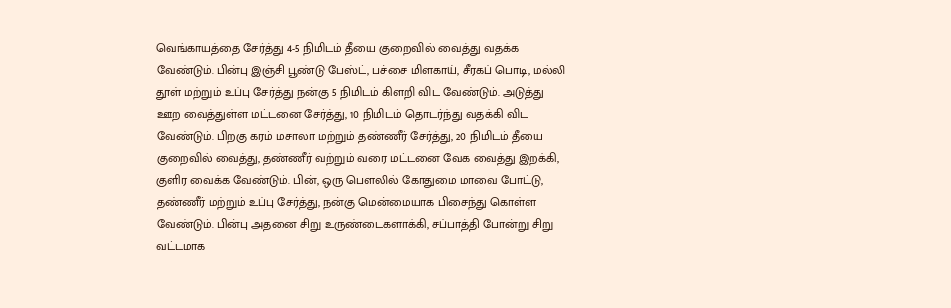வெங்காயத்தை சேர்த்து 4-5 நிமிடம் தீயை குறைவில் வைத்து வதக்க வேண்டும். பின்பு இஞ்சி பூண்டு பேஸ்ட், பச்சை மிளகாய், சீரகப் பொடி, மல்லி தூள் மற்றும் உப்பு சேர்த்து நன்கு 5 நிமிடம் கிளறி விட வேண்டும். அடுத்து ஊற வைத்துள்ள மட்டனை சேர்த்து, 10 நிமிடம் தொடர்ந்து வதக்கி விட வேண்டும். பிறகு கரம் மசாலா மற்றும் தண்ணீர் சேர்த்து, 20 நிமிடம் தீயை குறைவில் வைத்து, தண்ணீர் வற்றும் வரை மட்டனை வேக வைத்து இறக்கி, குளிர வைக்க வேண்டும். பின், ஒரு பௌலில் கோதுமை மாவை போட்டு, தண்ணீர் மற்றும் உப்பு சேர்த்து, நன்கு மென்மையாக பிசைந்து கொள்ள வேண்டும். பின்பு அதனை சிறு உருண்டைகளாக்கி, சப்பாத்தி போன்று சிறு வட்டமாக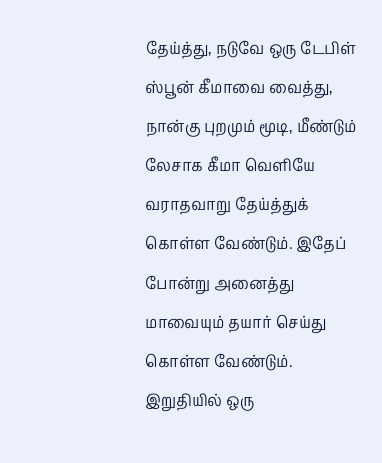தேய்த்து, நடுவே ஒரு டேபிள் ஸ்பூன் கீமாவை வைத்து, நான்கு புறமும் மூடி, மீண்டும் லேசாக கீமா வெளியே வராதவாறு தேய்த்துக் கொள்ள வேண்டும். இதேப் போன்று அனைத்து மாவையும் தயார் செய்து கொள்ள வேண்டும். இறுதியில் ஒரு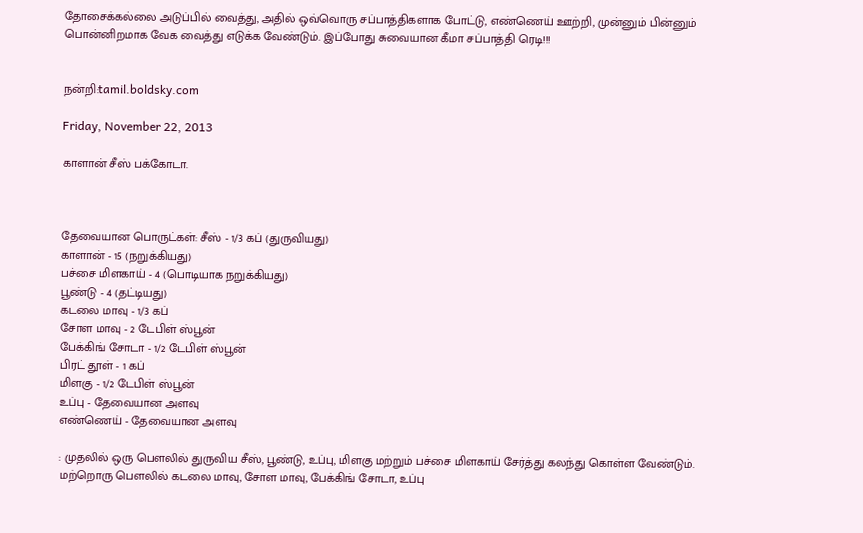தோசைக்கல்லை அடுப்பில் வைத்து, அதில் ஒவ்வொரு சப்பாத்திகளாக போட்டு, எண்ணெய் ஊற்றி, முன்னும் பின்னும் பொன்னிறமாக வேக வைத்து எடுக்க வேண்டும். இப்போது சுவையான கீமா சப்பாத்தி ரெடி!!!


நன்றி:tamil.boldsky.com

Friday, November 22, 2013

காளான் சீஸ் பக்கோடா.



தேவையான பொருட்கள்: சீஸ் - 1/3 கப் (துருவியது)
காளான் - 15 (நறுக்கியது)
பச்சை மிளகாய் - 4 (பொடியாக நறுக்கியது)
பூண்டு - 4 (தட்டியது)
கடலை மாவு - 1/3 கப்
சோள மாவு - 2 டேபிள் ஸ்பூன்
பேக்கிங் சோடா - 1/2 டேபிள் ஸ்பூன்
பிரட் தூள் - 1 கப்
மிளகு - 1/2 டேபிள் ஸ்பூன்
உப்பு - தேவையான அளவு
எண்ணெய் - தேவையான அளவு

: முதலில் ஒரு பௌலில் துருவிய சீஸ், பூண்டு, உப்பு, மிளகு மற்றும் பச்சை மிளகாய் சேர்த்து கலந்து கொள்ள வேண்டும். மற்றொரு பௌலில் கடலை மாவு, சோள மாவு, பேக்கிங் சோடா, உப்பு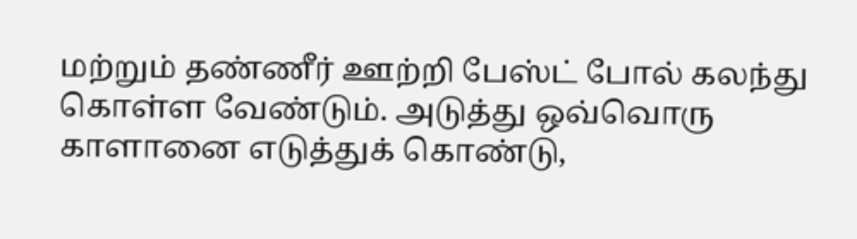மற்றும் தண்ணீர் ஊற்றி பேஸ்ட் போல் கலந்து கொள்ள வேண்டும். அடுத்து ஒவ்வொரு காளானை எடுத்துக் கொண்டு,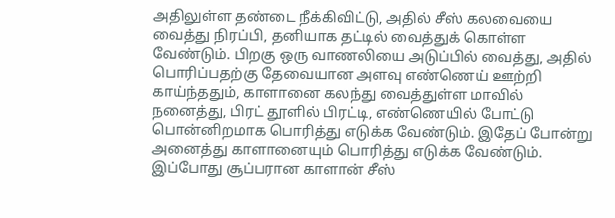அதிலுள்ள தண்டை நீக்கிவிட்டு, அதில் சீஸ் கலவையை வைத்து நிரப்பி, தனியாக தட்டில் வைத்துக் கொள்ள வேண்டும். பிறகு ஒரு வாணலியை அடுப்பில் வைத்து, அதில் பொரிப்பதற்கு தேவையான அளவு எண்ணெய் ஊற்றி காய்ந்ததும், காளானை கலந்து வைத்துள்ள மாவில் நனைத்து, பிரட் தூளில் பிரட்டி, எண்ணெயில் போட்டு பொன்னிறமாக பொரித்து எடுக்க வேண்டும். இதேப் போன்று அனைத்து காளானையும் பொரித்து எடுக்க வேண்டும். இப்போது சூப்பரான காளான் சீஸ்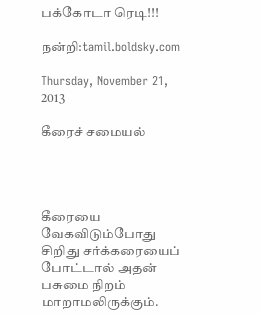பக்கோடா ரெடி!!!

நன்றி:tamil.boldsky.com

Thursday, November 21, 2013

கீரைச் சமையல்




கீரையை வேகவிடும்போது சிறிது சர்க்கரையைப் போட்டால் அதன் பசுமை நிறம் மாறாமலிருக்கும்.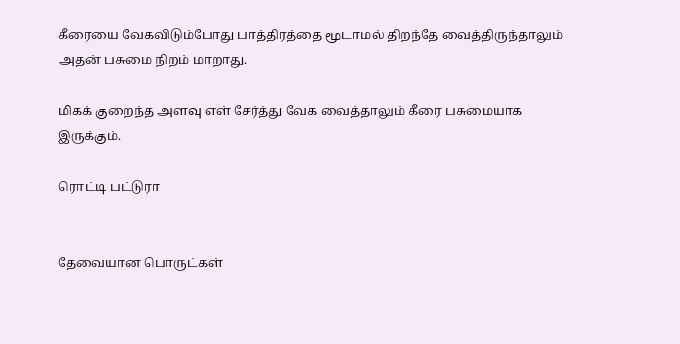கீரையை வேகவிடும்போது பாத்திரத்தை மூடாமல் திறந்தே வைத்திருந்தாலும் அதன் பசுமை நிறம் மாறாது.

மிகக் குறைந்த அளவு எள் சேர்த்து வேக வைத்தாலும் கீரை பசுமையாக இருக்கும்.

ரொட்டி பட்டுரா


தேவையான பொருட்கள்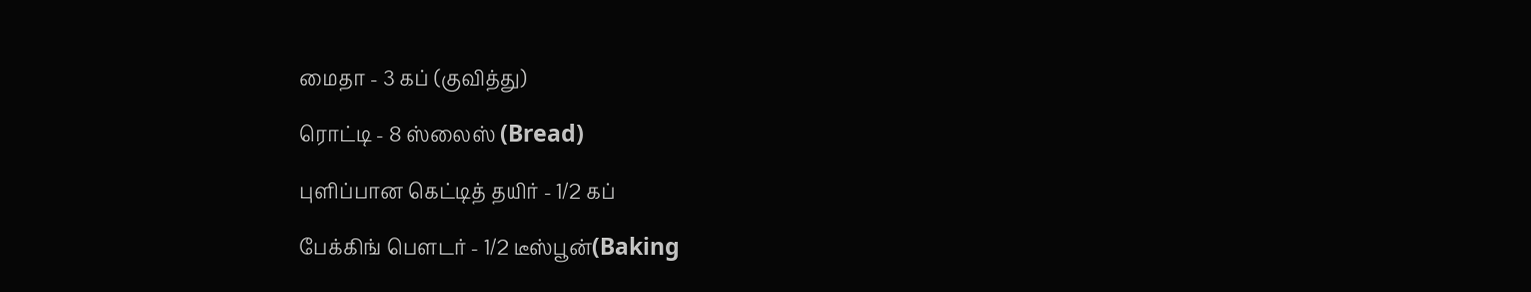மைதா - 3 கப் (குவித்து)

ரொட்டி - 8 ஸ்லைஸ் (Bread)

புளிப்பான கெட்டித் தயிர் - 1/2 கப்

பேக்கிங் பெளடர் - 1/2 டீஸ்பூன்(Baking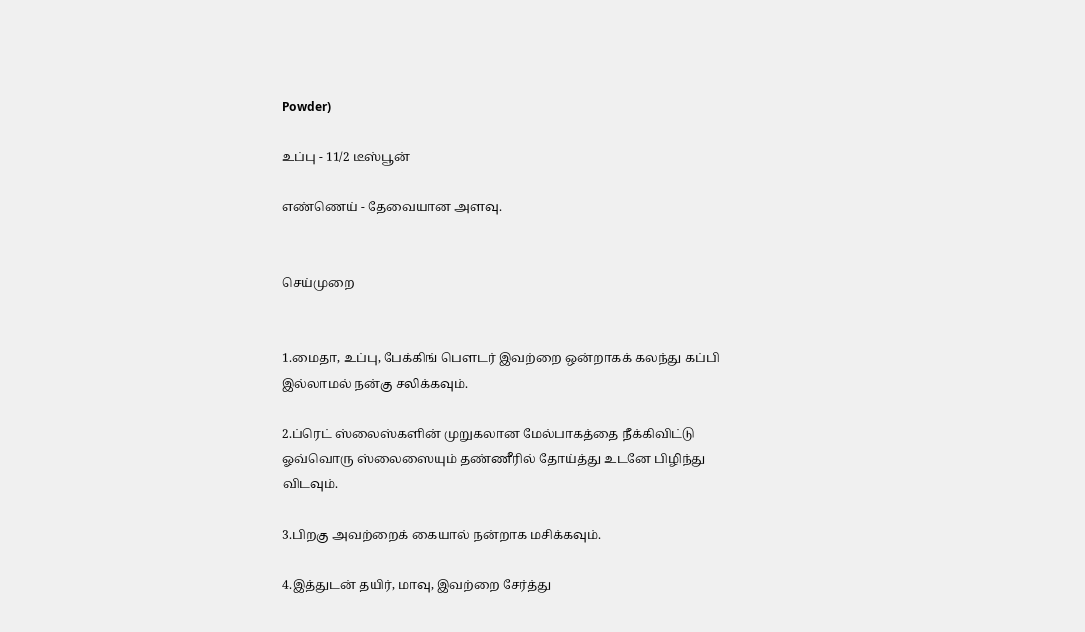Powder)

உப்பு - 11/2 டீஸ்பூன்

எண்ணெய் - தேவையான அளவு.


செய்முறை


1.மைதா, உப்பு, பேக்கிங் பெளடர் இவற்றை ஒன்றாகக் கலந்து கப்பி இல்லாமல் நன்கு சலிக்கவும்.

2.ப்ரெட் ஸ்லைஸ்களின் முறுகலான மேல்பாகத்தை நீக்கிவிட்டு ஓவ்வொரு ஸ்லைஸையும் தண்ணீரில் தோய்த்து உடனே பிழிந்து விடவும்.

3.பிறகு அவற்றைக் கையால் நன்றாக மசிக்கவும்.

4.இத்துடன் தயிர், மாவு, இவற்றை சேர்த்து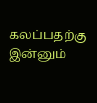கலப்பதற்கு இன்னும்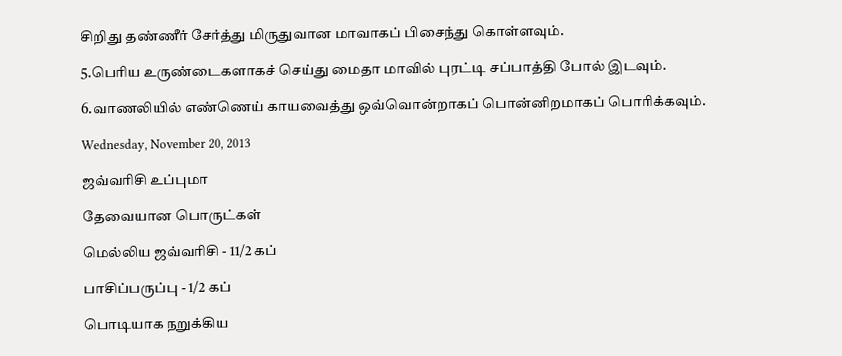சிறிது தண்ணீர் சேர்த்து மிருதுவான மாவாகப் பிசைந்து கொள்ளவும்.

5.பெரிய உருண்டைகளாகச் செய்து மைதா மாவில் புரட்டி சப்பாத்தி போல் இடவும்.

6.வாணலியில் எண்ணெய் காயவைத்து ஒவ்வொன்றாகப் பொன்னிறமாகப் பொரிக்கவும்.

Wednesday, November 20, 2013

ஜவ்வரிசி உப்புமா

தேவையான பொருட்கள்

மெல்லிய ஜவ்வரிசி - 11/2 கப்

பாசிப்பருப்பு - 1/2 கப்

பொடியாக நறுக்கிய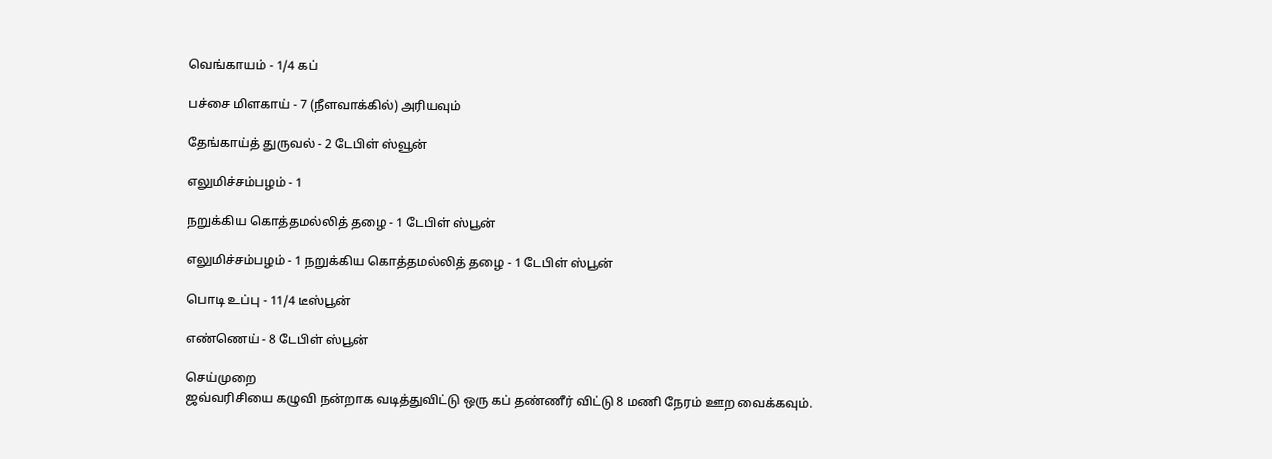வெங்காயம் - 1/4 கப்

பச்சை மிளகாய் - 7 (நீளவாக்கில்) அரியவும்

தேங்காய்த் துருவல் - 2 டேபிள் ஸ்வூன்

எலுமிச்சம்பழம் - 1

நறுக்கிய கொத்தமல்லித் தழை - 1 டேபிள் ஸ்பூன்

எலுமிச்சம்பழம் - 1 நறுக்கிய கொத்தமல்லித் தழை - 1 டேபிள் ஸ்பூன்

பொடி உப்பு - 11/4 டீஸ்பூன்

எண்ணெய் - 8 டேபிள் ஸ்பூன்

செய்முறை
ஜவ்வரிசியை கழுவி நன்றாக வடித்துவிட்டு ஒரு கப் தண்ணீர் விட்டு 8 மணி நேரம் ஊற வைக்கவும்.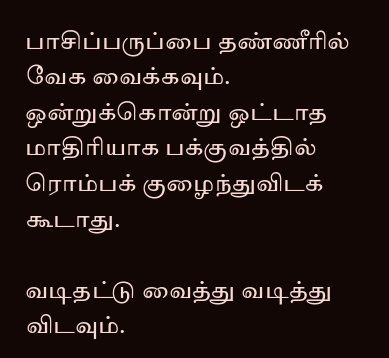பாசிப்பருப்பை தண்ணீரில் வேக வைக்கவும். ஒன்றுக்கொன்று ஒட்டாத மாதிரியாக பக்குவத்தில் ரொம்பக் குழைந்துவிடக் கூடாது.

வடிதட்டு வைத்து வடித்து விடவும்.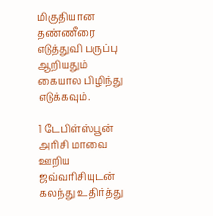மிகுதியான தண்ணீரை எடுத்துவி பருப்பு ஆறியதும் கையால பிழிந்து எடுக்கவும்.

1 டேபிள்ஸ்பூன் அரிசி மாவை ஊறிய ஜவ்வரிசியுடன் கலந்து உதிர்த்து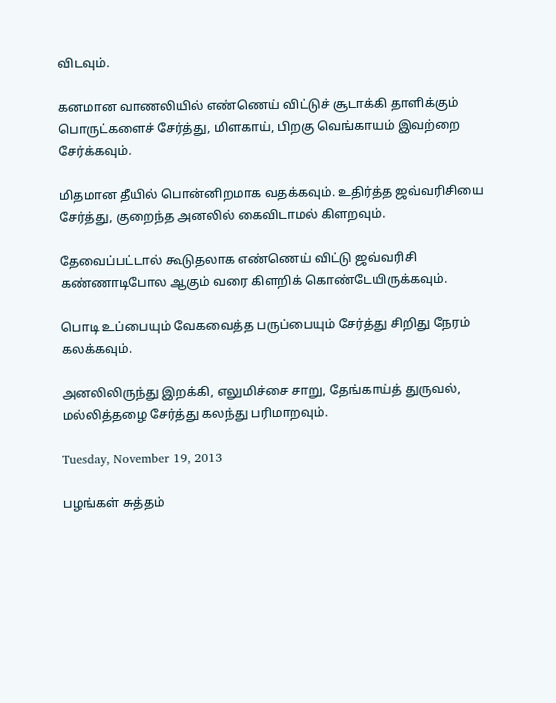விடவும்.

கனமான வாணலியில் எண்ணெய் விட்டுச் சூடாக்கி தாளிக்கும் பொருட்களைச் சேர்த்து, மிளகாய், பிறகு வெங்காயம் இவற்றை சேர்க்கவும்.

மிதமான தீயில் பொன்னிறமாக வதக்கவும். உதிர்த்த ஜவ்வரிசியை சேர்த்து, குறைந்த அனலில் கைவிடாமல் கிளறவும்.

தேவைப்பட்டால் கூடுதலாக எண்ணெய் விட்டு ஜவ்வரிசி கண்ணாடிபோல ஆகும் வரை கிளறிக் கொண்டேயிருக்கவும்.

பொடி உப்பையும் வேகவைத்த பருப்பையும் சேர்த்து சிறிது நேரம் கலக்கவும்.

அனலிலிருந்து இறக்கி, எலுமிச்சை சாறு, தேங்காய்த் துருவல், மல்லித்தழை சேர்த்து கலந்து பரிமாறவும்.

Tuesday, November 19, 2013

பழங்கள் சுத்தம்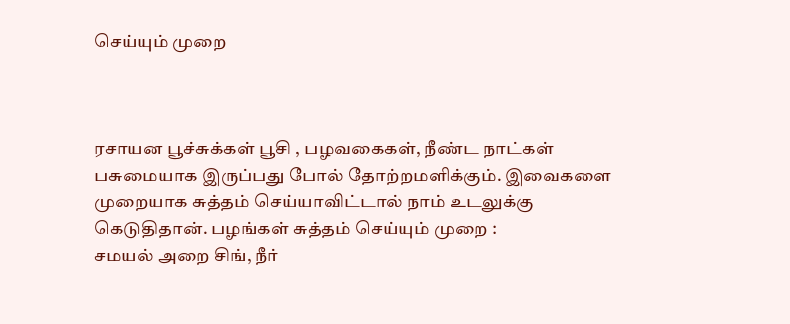செய்யும் முறை



ரசாயன பூச்சுக்கள் பூசி , பழவகைகள், நீண்ட நாட்கள் பசுமையாக இருப்பது போல் தோற்றமளிக்கும். இவைகளை  முறையாக சுத்தம் செய்யாவிட்டால் நாம் உடலுக்கு கெடுதிதான். பழங்கள் சுத்தம் செய்யும் முறை :
சமயல் அறை சிங், நீர்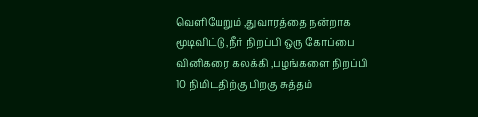வெளியேறும் ,துவாரத்தை நன்றாக மூடிவிட்டு ,நீர் நிறப்பி ஒரு கோப்பை வினிகரை கலக்கி ,பழங்களை நிறப்பி 10 நிமிடதிற்கு பிறகு சுத்தம்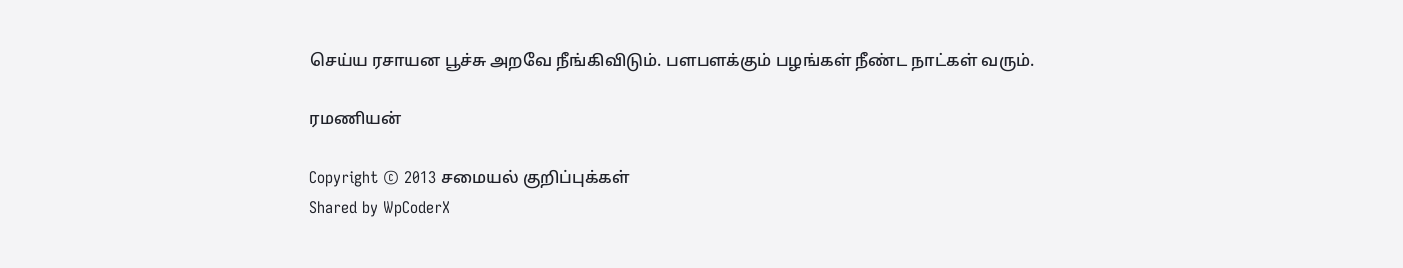செய்ய ரசாயன பூச்சு அறவே நீங்கிவிடும். பளபளக்கும் பழங்கள் நீண்ட நாட்கள் வரும்.

ரமணியன்

Copyright © 2013 சமையல் குறிப்புக்கள்
Shared by WpCoderX